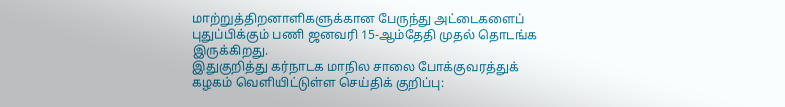மாற்றுத்திறனாளிகளுக்கான பேருந்து அட்டைகளைப் புதுப்பிக்கும் பணி ஜனவரி 15-ஆம்தேதி முதல் தொடங்க இருக்கிறது.
இதுகுறித்து கர்நாடக மாநில சாலை போக்குவரத்துக் கழகம் வெளியிட்டுள்ள செய்திக் குறிப்பு: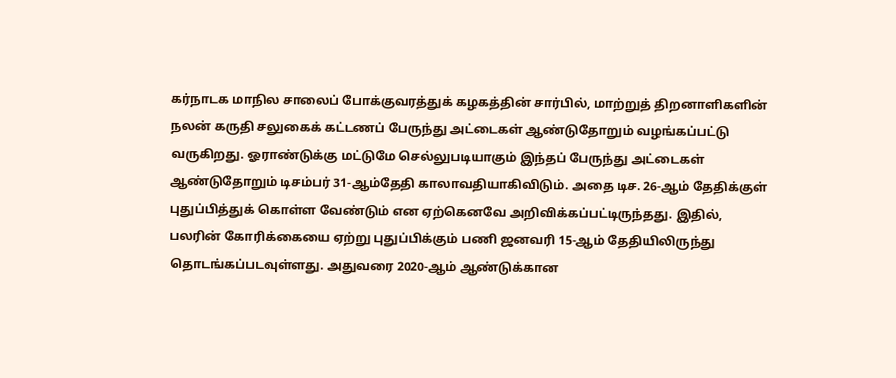கர்நாடக மாநில சாலைப் போக்குவரத்துக் கழகத்தின் சார்பில், மாற்றுத் திறனாளிகளின் நலன் கருதி சலுகைக் கட்டணப் பேருந்து அட்டைகள் ஆண்டுதோறும் வழங்கப்பட்டு வருகிறது. ஓராண்டுக்கு மட்டுமே செல்லுபடியாகும் இந்தப் பேருந்து அட்டைகள் ஆண்டுதோறும் டிசம்பர் 31-ஆம்தேதி காலாவதியாகிவிடும். அதை டிச. 26-ஆம் தேதிக்குள் புதுப்பித்துக் கொள்ள வேண்டும் என ஏற்கெனவே அறிவிக்கப்பட்டிருந்தது. இதில், பலரின் கோரிக்கையை ஏற்று புதுப்பிக்கும் பணி ஜனவரி 15-ஆம் தேதியிலிருந்து தொடங்கப்படவுள்ளது. அதுவரை 2020-ஆம் ஆண்டுக்கான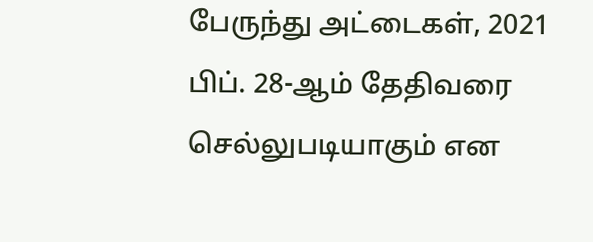பேருந்து அட்டைகள், 2021 பிப். 28-ஆம் தேதிவரை செல்லுபடியாகும் என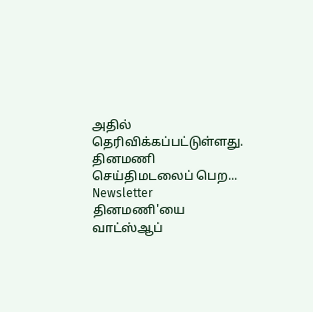அதில் தெரிவிக்கப்பட்டுள்ளது.
தினமணி செய்திமடலைப் பெற... Newsletter
தினமணி'யை வாட்ஸ்ஆப்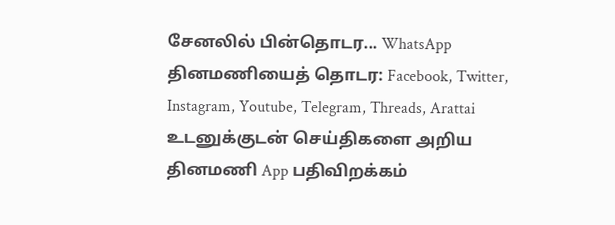சேனலில் பின்தொடர... WhatsApp
தினமணியைத் தொடர: Facebook, Twitter, Instagram, Youtube, Telegram, Threads, Arattai
உடனுக்குடன் செய்திகளை அறிய தினமணி App பதிவிறக்கம்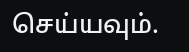செய்யவும்.